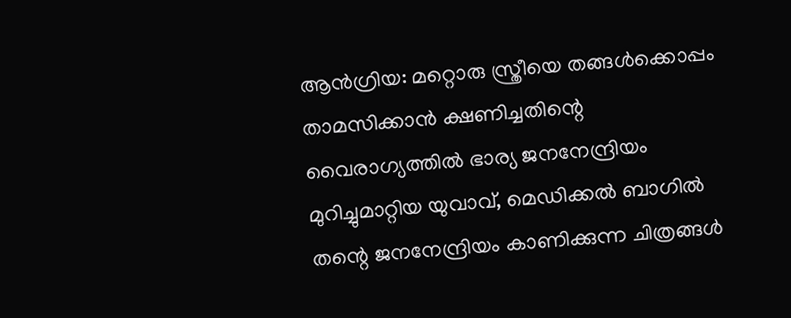ആൻഗ്രിയ: മറ്റൊരു സ്ത്രീയെ തങ്ങൾക്കൊപ്പം താമസിക്കാൻ ക്ഷണിച്ചതിന്റെ വൈരാഗ്യത്തിൽ ഭാര്യ ജനനേന്ദ്രിയം മുറിച്ചുമാറ്റിയ യുവാവ്, മെഡിക്കൽ ബാഗിൽ തന്റെ ജനനേന്ദ്രിയം കാണിക്കുന്ന ചിത്രങ്ങൾ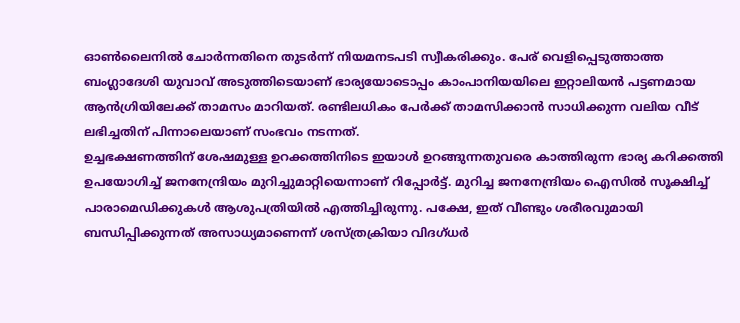ഓൺലൈനിൽ ചോർന്നതിനെ തുടർന്ന് നിയമനടപടി സ്വീകരിക്കും. പേര് വെളിപ്പെടുത്താത്ത ബംഗ്ലാദേശി യുവാവ് അടുത്തിടെയാണ് ഭാര്യയോടൊപ്പം കാംപാനിയയിലെ ഇറ്റാലിയൻ പട്ടണമായ ആൻഗ്രിയിലേക്ക് താമസം മാറിയത്. രണ്ടിലധികം പേർക്ക് താമസിക്കാൻ സാധിക്കുന്ന വലിയ വീട് ലഭിച്ചതിന് പിന്നാലെയാണ് സംഭവം നടന്നത്.
ഉച്ചഭക്ഷണത്തിന് ശേഷമുള്ള ഉറക്കത്തിനിടെ ഇയാൾ ഉറങ്ങുന്നതുവരെ കാത്തിരുന്ന ഭാര്യ കറിക്കത്തി ഉപയോഗിച്ച് ജനനേന്ദ്രിയം മുറിച്ചുമാറ്റിയെന്നാണ് റിപ്പോർട്ട്. മുറിച്ച ജനനേന്ദ്രിയം ഐസിൽ സൂക്ഷിച്ച് പാരാമെഡിക്കുകൾ ആശുപത്രിയിൽ എത്തിച്ചിരുന്നു. പക്ഷേ, ഇത് വീണ്ടും ശരീരവുമായി ബന്ധിപ്പിക്കുന്നത് അസാധ്യമാണെന്ന് ശസ്ത്രക്രിയാ വിദഗ്ധർ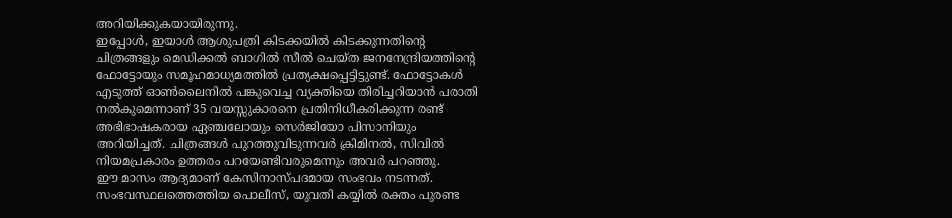അറിയിക്കുകയായിരുന്നു.
ഇപ്പോൾ, ഇയാൾ ആശുപത്രി കിടക്കയിൽ കിടക്കുന്നതിന്റെ ചിത്രങ്ങളും മെഡിക്കൽ ബാഗിൽ സീൽ ചെയ്ത ജനനേന്ദ്രിയത്തിന്റെ ഫോട്ടോയും സമൂഹമാധ്യമത്തിൽ പ്രത്യക്ഷപ്പെട്ടിട്ടുണ്ട്. ഫോട്ടോകൾ എടുത്ത് ഓൺലൈനിൽ പങ്കുവെച്ച വ്യക്തിയെ തിരിച്ചറിയാൻ പരാതി നൽകുമെന്നാണ് 35 വയസ്സുകാരനെ പ്രതിനിധീകരിക്കുന്ന രണ്ട് അഭിഭാഷകരായ ഏഞ്ചലോയും സെർജിയോ പിസാനിയും അറിയിച്ചത്. ചിത്രങ്ങൾ പുറത്തുവിടുന്നവർ ക്രിമിനൽ, സിവിൽ നിയമപ്രകാരം ഉത്തരം പറയേണ്ടിവരുമെന്നും അവർ പറഞ്ഞു.
ഈ മാസം ആദ്യമാണ് കേസിനാസ്പദമായ സംഭവം നടന്നത്. സംഭവസ്ഥലത്തെത്തിയ പൊലീസ്, യുവതി കയ്യിൽ രക്തം പുരണ്ട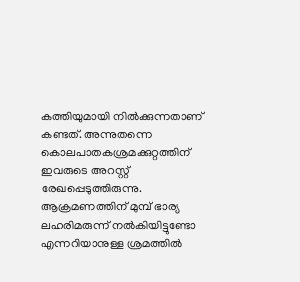കത്തിയുമായി നിൽക്കുന്നതാണ് കണ്ടത്. അന്നുതന്നെ കൊലപാതകശ്രമക്കുറ്റത്തിന് ഇവരുടെ അറസ്റ്റ് രേഖപ്പെടുത്തിരുന്നു.
ആക്രമണത്തിന് മുമ്പ് ഭാര്യ ലഹരിമരുന്ന് നൽകിയിട്ടുണ്ടോ എന്നറിയാനുള്ള ശ്രമത്തിൽ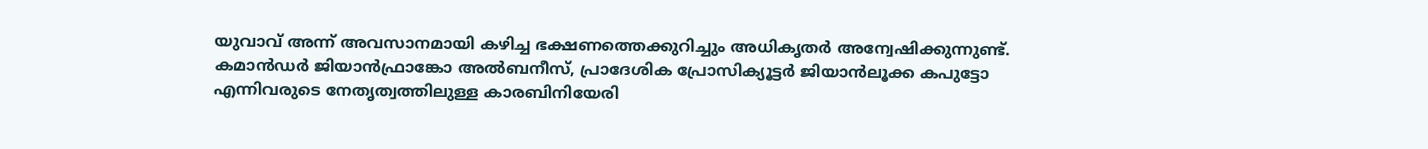യുവാവ് അന്ന് അവസാനമായി കഴിച്ച ഭക്ഷണത്തെക്കുറിച്ചും അധികൃതർ അന്വേഷിക്കുന്നുണ്ട്. കമാൻഡർ ജിയാൻഫ്രാങ്കോ അൽബനീസ്, പ്രാദേശിക പ്രോസിക്യൂട്ടർ ജിയാൻലൂക്ക കപുട്ടോ എന്നിവരുടെ നേതൃത്വത്തിലുള്ള കാരബിനിയേരി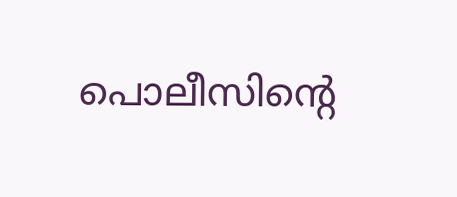പൊലീസിന്റെ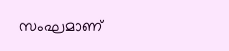സംഘമാണ്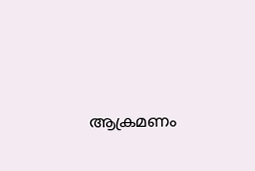ആക്രമണം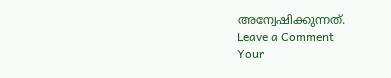അന്വേഷിക്കുന്നത്.
Leave a Comment
Your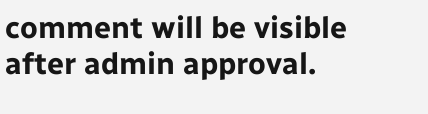comment will be visible after admin approval.